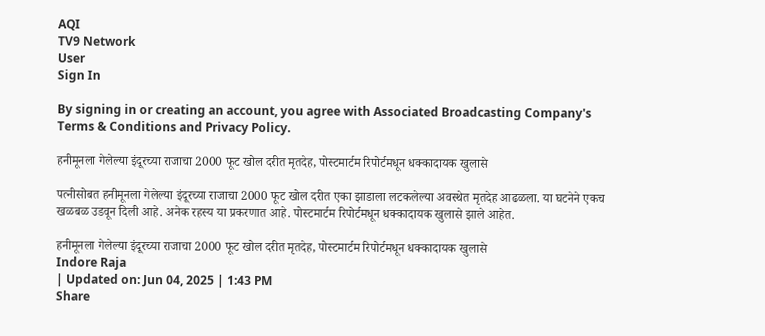AQI
TV9 Network
User
Sign In

By signing in or creating an account, you agree with Associated Broadcasting Company's Terms & Conditions and Privacy Policy.

हनीमूनला गेलेल्या इंदूरच्या राजाचा 2000 फूट खोल दरीत मृतदेह, पोस्टमार्टम रिपोर्टमधून धक्कादायक खुलासे

पत्नीसोबत हनीमूनला गेलेल्या इंदूरच्या राजाचा 2000 फूट खोल दरीत एका झाडाला लटकलेल्या अवस्थेत मृतदेह आढळला. या घटनेने एकच खळबळ उडवून दिली आहे. अनेक रहस्य या प्रकरणात आहे. पोस्टमार्टम रिपोर्टमधून धक्कादायक खुलासे झाले आहेत.

हनीमूनला गेलेल्या इंदूरच्या राजाचा 2000 फूट खोल दरीत मृतदेह, पोस्टमार्टम रिपोर्टमधून धक्कादायक खुलासे
Indore Raja
| Updated on: Jun 04, 2025 | 1:43 PM
Share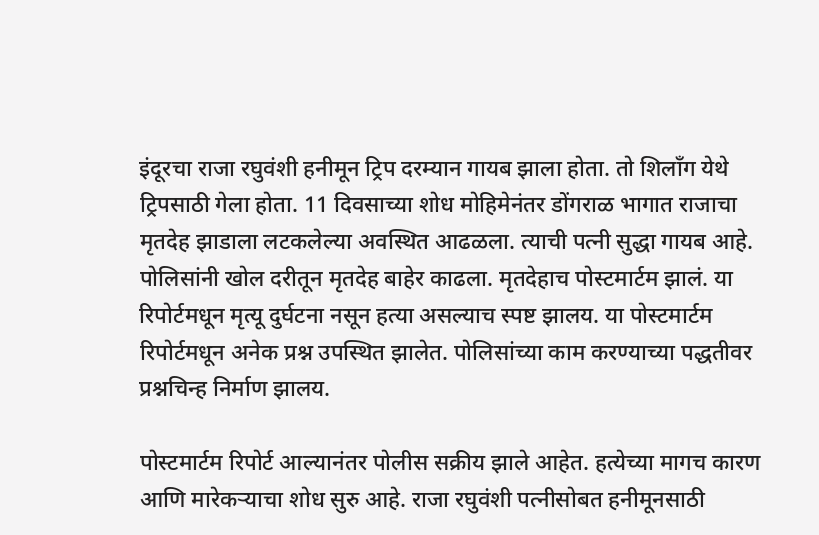इंदूरचा राजा रघुवंशी हनीमून ट्रिप दरम्यान गायब झाला होता. तो शिलाँग येथे ट्रिपसाठी गेला होता. 11 दिवसाच्या शोध मोहिमेनंतर डोंगराळ भागात राजाचा मृतदेह झाडाला लटकलेल्या अवस्थित आढळला. त्याची पत्नी सुद्धा गायब आहे. पोलिसांनी खोल दरीतून मृतदेह बाहेर काढला. मृतदेहाच पोस्टमार्टम झालं. या रिपोर्टमधून मृत्यू दुर्घटना नसून हत्या असल्याच स्पष्ट झालय. या पोस्टमार्टम रिपोर्टमधून अनेक प्रश्न उपस्थित झालेत. पोलिसांच्या काम करण्याच्या पद्धतीवर प्रश्नचिन्ह निर्माण झालय.

पोस्टमार्टम रिपोर्ट आल्यानंतर पोलीस सक्रीय झाले आहेत. हत्येच्या मागच कारण आणि मारेकऱ्याचा शोध सुरु आहे. राजा रघुवंशी पत्नीसोबत हनीमूनसाठी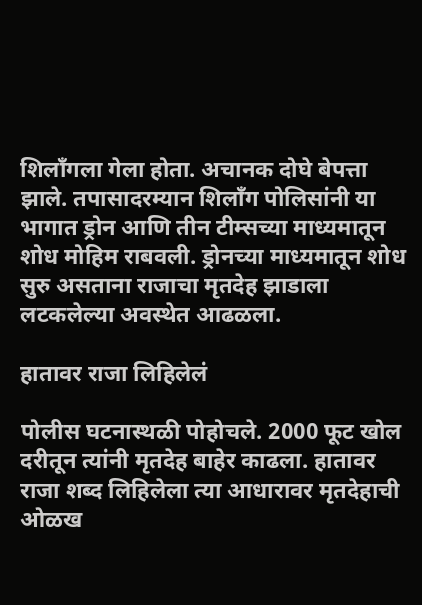शिलाँगला गेला होता. अचानक दोघे बेपत्ता झाले. तपासादरम्यान शिलाँग पोलिसांनी या भागात ड्रोन आणि तीन टीम्सच्या माध्यमातून शोध मोहिम राबवली. ड्रोनच्या माध्यमातून शोध सुरु असताना राजाचा मृतदेह झाडाला लटकलेल्या अवस्थेत आढळला.

हातावर राजा लिहिलेलं

पोलीस घटनास्थळी पोहोचले. 2000 फूट खोल दरीतून त्यांनी मृतदेह बाहेर काढला. हातावर राजा शब्द लिहिलेला त्या आधारावर मृतदेहाची ओळख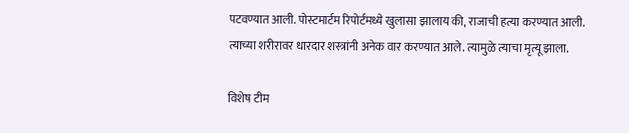पटवण्यात आली. पोस्टमार्टम रिपोर्टमध्ये खुलासा झालाय की, राजाची हत्या करण्यात आली. त्याच्या शरीरावर धारदार शस्त्रांनी अनेक वार करण्यात आले. त्यामुळे त्याचा मृत्यू झाला.

विशेष टीम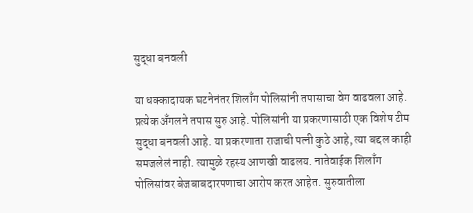सुद्धा बनवली

या धक्कादायक घटनेनंतर शिलाँग पोलिसांनी तपासाचा वेग वाढवला आहे. प्रत्येक अँगलने तपास सुरु आहे. पोलिसांनी या प्रकरणासाठी एक विशेष टीम सुद्धा बनवली आहे. या प्रकरणाता राजाची पत्नी कुठे आहे, त्या बद्दल काही समजलेलं नाही. त्यामुळे रहस्य आणखी वाढलय. नातेवाईक शिलाँग पोलिसांवर बेजबाबदारपणाचा आरोप करत आहेत. सुरुवातीला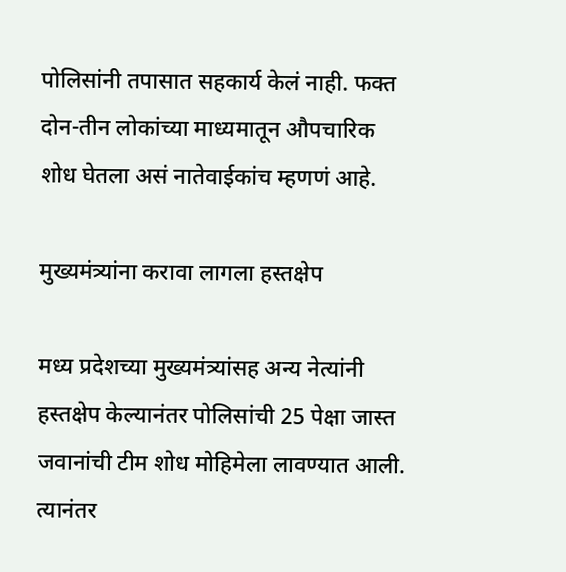पोलिसांनी तपासात सहकार्य केलं नाही. फक्त दोन-तीन लोकांच्या माध्यमातून औपचारिक शोध घेतला असं नातेवाईकांच म्हणणं आहे.

मुख्यमंत्र्यांना करावा लागला हस्तक्षेप

मध्य प्रदेशच्या मुख्यमंत्र्यांसह अन्य नेत्यांनी हस्तक्षेप केल्यानंतर पोलिसांची 25 पेक्षा जास्त जवानांची टीम शोध मोहिमेला लावण्यात आली. त्यानंतर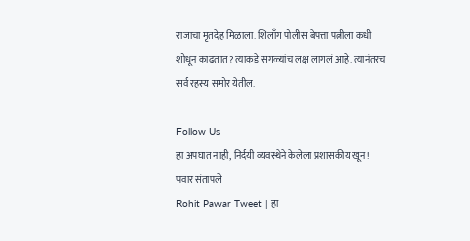राजाचा मृतदेह मिळाला. शिलाँग पोलीस बेपत्ता पत्नीला कधी शोधून काढतात? त्याकडे सगळ्यांच लक्ष लागलं आहे. त्यानंतरच सर्व रहस्य समोर येतील.

Follow Us
हा अपघात नाही, निर्दयी व्यवस्थेने केलेला प्रशासकीय खून! पवार संतापले
Rohit Pawar Tweet | हा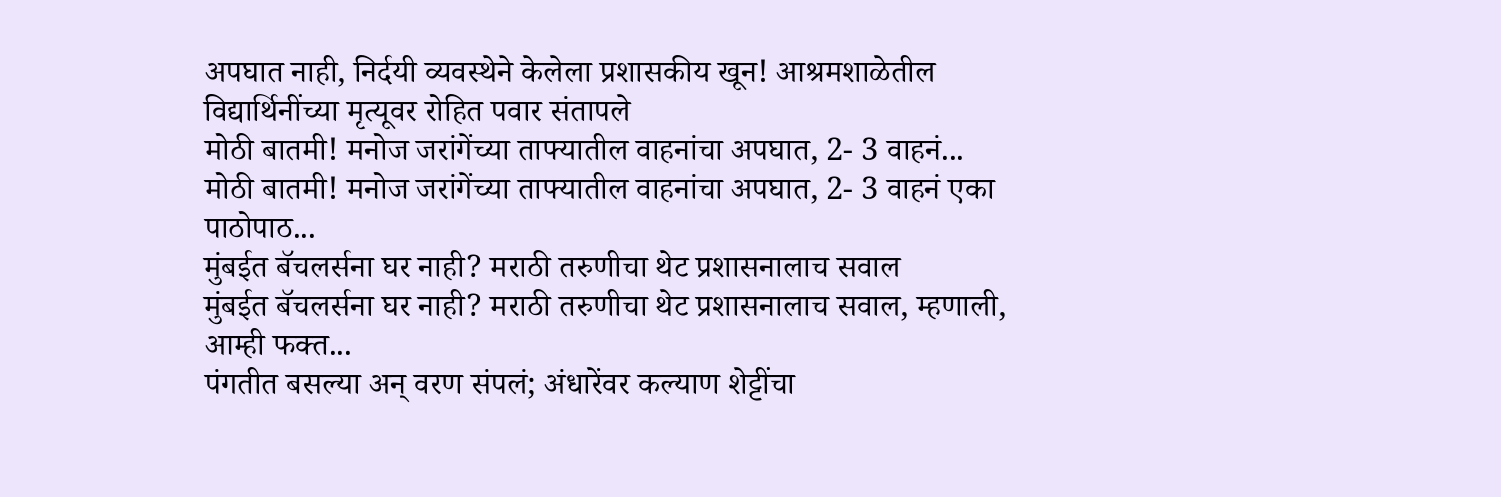अपघात नाही, निर्दयी व्यवस्थेने केलेला प्रशासकीय खून! आश्रमशाळेतील विद्यार्थिनींच्या मृत्यूवर रोहित पवार संतापले
मोठी बातमी! मनोज जरांगेंच्या ताफ्यातील वाहनांचा अपघात, 2- 3 वाहनं...
मोठी बातमी! मनोज जरांगेंच्या ताफ्यातील वाहनांचा अपघात, 2- 3 वाहनं एका पाठोपाठ...
मुंबईत बॅचलर्सना घर नाही? मराठी तरुणीचा थेट प्रशासनालाच सवाल
मुंबईत बॅचलर्सना घर नाही? मराठी तरुणीचा थेट प्रशासनालाच सवाल, म्हणाली, आम्ही फक्त...
पंगतीत बसल्या अन् वरण संपलं; अंधारेंवर कल्याण शेट्टींचा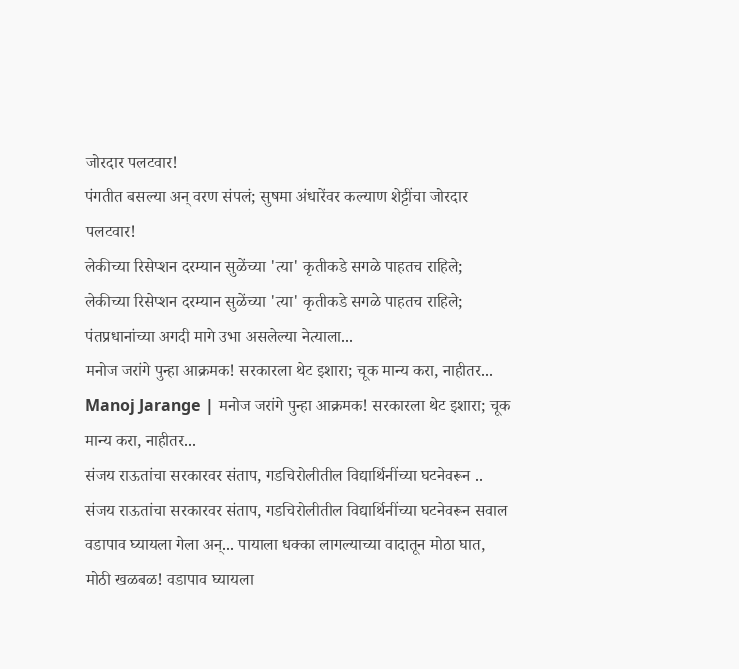जोरदार पलटवार!
पंगतीत बसल्या अन् वरण संपलं; सुषमा अंधारेंवर कल्याण शेट्टींचा जोरदार पलटवार!
लेकीच्या रिसेप्शन दरम्यान सुळेंच्या 'त्या' कृतीकडे सगळे पाहतच राहिले;
लेकीच्या रिसेप्शन दरम्यान सुळेंच्या 'त्या' कृतीकडे सगळे पाहतच राहिले; पंतप्रधानांच्या अगदी मागे उभा असलेल्या नेत्याला...
मनोज जरांगे पुन्हा आक्रमक! सरकारला थेट इशारा; चूक मान्य करा, नाहीतर...
Manoj Jarange | मनोज जरांगे पुन्हा आक्रमक! सरकारला थेट इशारा; चूक मान्य करा, नाहीतर...
संजय राऊतांचा सरकारवर संताप, गडचिरोलीतील विद्यार्थिनींच्या घटनेवरून ..
संजय राऊतांचा सरकारवर संताप, गडचिरोलीतील विद्यार्थिनींच्या घटनेवरून सवाल
वडापाव घ्यायला गेला अन्... पायाला धक्का लागल्याच्या वादातून मोठा घात,
मोठी खळबळ! वडापाव घ्यायला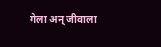गेला अन् जीवाला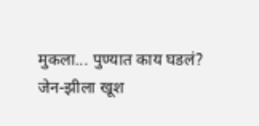मुकला... पुण्यात काय घडलं?
जेन-झीला खूश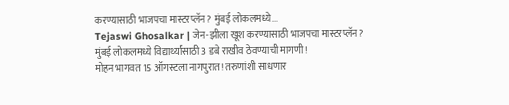करण्यासाठी भाजपचा मास्टरप्लॅन? मुंबई लोकलमध्ये...
Tejaswi Ghosalkar | जेन-झीला खूश करण्यासाठी भाजपचा मास्टरप्लॅन? मुंबई लोकलमध्ये विद्यार्थ्यांसाठी 3 डबे राखीव ठेवण्याची मागणी!
मोहन भागवत 15 ऑगस्टला नागपुरात! तरुणांशी साधणार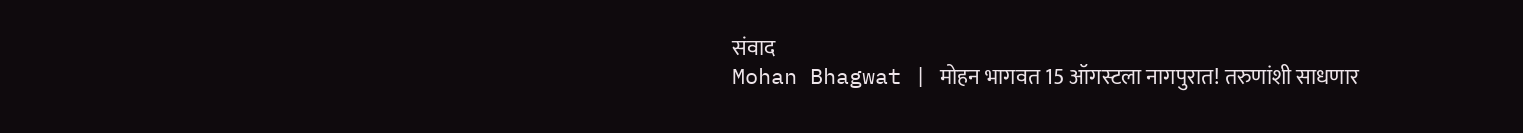संवाद
Mohan Bhagwat | मोहन भागवत 15 ऑगस्टला नागपुरात! तरुणांशी साधणार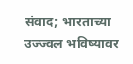संवाद; भारताच्या उज्ज्वल भविष्यावर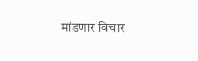मांडणार विचार